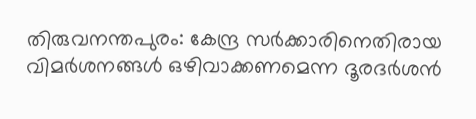തിരുവനന്തപുരം: കേന്ദ്ര സർക്കാരിനെതിരായ വിമർശനങ്ങൾ ഒഴിവാക്കണമെന്ന ദൂരദർശൻ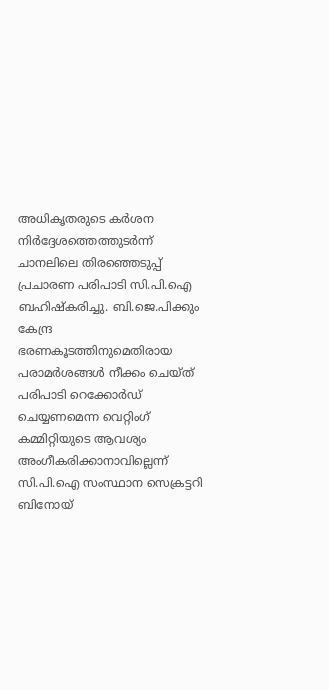അധികൃതരുടെ കർശന നിർദ്ദേശത്തെത്തുടർന്ന് ചാനലിലെ തിരഞ്ഞെടുപ്പ് പ്രചാരണ പരിപാടി സി.പി.ഐ ബഹിഷ്കരിച്ചു. ബി.ജെ.പിക്കും കേന്ദ്ര ഭരണകൂടത്തിനുമെതിരായ പരാമർശങ്ങൾ നീക്കം ചെയ്ത് പരിപാടി റെക്കോർഡ് ചെയ്യണമെന്ന വെറ്റിംഗ് കമ്മിറ്റിയുടെ ആവശ്യം അംഗീകരിക്കാനാവില്ലെന്ന് സി.പി.ഐ സംസ്ഥാന സെക്രട്ടറി ബിനോയ്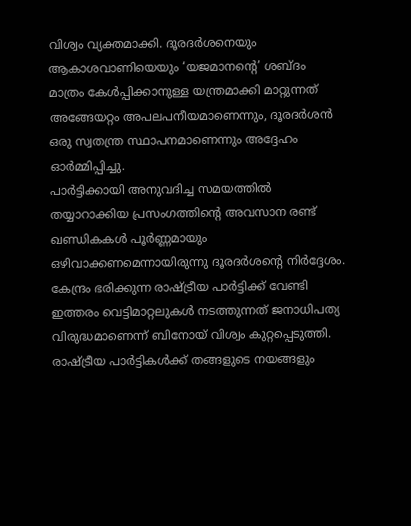വിശ്വം വ്യക്തമാക്കി. ദൂരദർശനെയും ആകാശവാണിയെയും ‘യജമാനന്റെ’ ശബ്ദം മാത്രം കേൾപ്പിക്കാനുള്ള യന്ത്രമാക്കി മാറ്റുന്നത് അങ്ങേയറ്റം അപലപനീയമാണെന്നും, ദൂരദർശൻ ഒരു സ്വതന്ത്ര സ്ഥാപനമാണെന്നും അദ്ദേഹം ഓർമ്മിപ്പിച്ചു.
പാർട്ടിക്കായി അനുവദിച്ച സമയത്തിൽ തയ്യാറാക്കിയ പ്രസംഗത്തിന്റെ അവസാന രണ്ട് ഖണ്ഡികകൾ പൂർണ്ണമായും ഒഴിവാക്കണമെന്നായിരുന്നു ദൂരദർശന്റെ നിർദ്ദേശം. കേന്ദ്രം ഭരിക്കുന്ന രാഷ്ട്രീയ പാർട്ടിക്ക് വേണ്ടി ഇത്തരം വെട്ടിമാറ്റലുകൾ നടത്തുന്നത് ജനാധിപത്യ വിരുദ്ധമാണെന്ന് ബിനോയ് വിശ്വം കുറ്റപ്പെടുത്തി. രാഷ്ട്രീയ പാർട്ടികൾക്ക് തങ്ങളുടെ നയങ്ങളും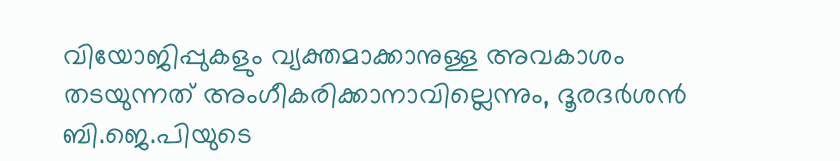വിയോജിപ്പുകളും വ്യക്തമാക്കാനുള്ള അവകാശം തടയുന്നത് അംഗീകരിക്കാനാവില്ലെന്നും, ദൂരദർശൻ ബി.ജെ.പിയുടെ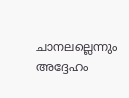ചാനലല്ലെന്നും അദ്ദേഹം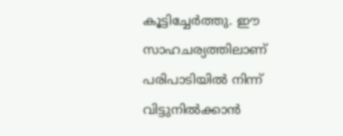കൂട്ടിച്ചേർത്തു. ഈ സാഹചര്യത്തിലാണ് പരിപാടിയിൽ നിന്ന് വിട്ടുനിൽക്കാൻ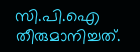സി.പി.ഐ തീരുമാനിച്ചത്.